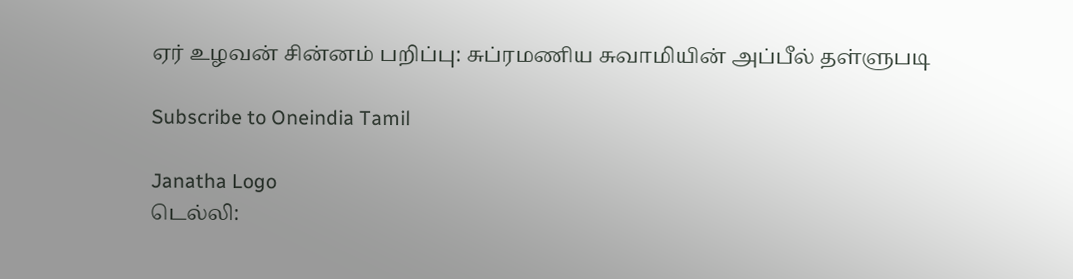ஏர் உழவன் சின்னம் பறிப்பு: சுப்ரமணிய சுவாமியின் அப்பீல் தள்ளுபடி

Subscribe to Oneindia Tamil

Janatha Logo
டெல்லி: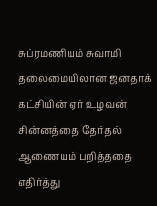சுப்ரமணியம் சுவாமி தலைமையிலான ஜனதாக் கட்சியின் ஏர் உழவன் சின்னத்தை தேர்தல் ஆணையம் பறித்ததை எதிர்த்து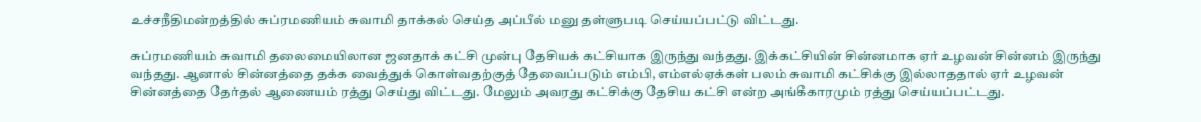உச்சநீதிமன்றத்தில் சுப்ரமணியம் சுவாமி தாக்கல் செய்த அப்பீல் மனு தள்ளுபடி செய்யப்பட்டு விட்டது.

சுப்ரமணியம் சுவாமி தலைமையிலான ஜனதாக் கட்சி முன்பு தேசியக் கட்சியாக இருந்து வந்தது. இக்கட்சியின் சின்னமாக ஏர் உழவன் சின்னம் இருந்து வந்தது. ஆனால் சின்னத்தை தக்க வைத்துக் கொள்வதற்குத் தேவைப்படும் எம்பி, எம்எல்ஏக்கள் பலம் சுவாமி கட்சிக்கு இல்லாததால் ஏர் உழவன் சின்னத்தை தேர்தல் ஆணையம் ரத்து செய்து விட்டது. மேலும் அவரது கட்சிக்கு தேசிய கட்சி என்ற அங்கீகாரமும் ரத்து செய்யப்பட்டது.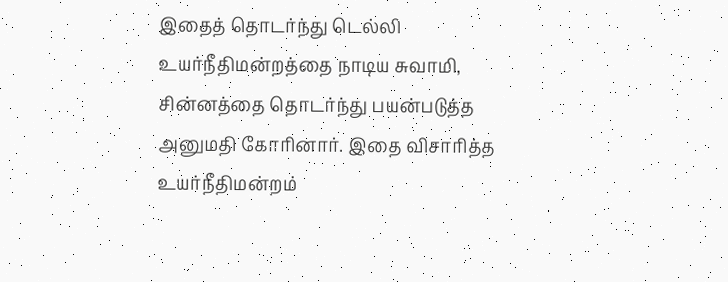இதைத் தொடர்ந்து டெல்லி உயர்நீதிமன்றத்தை நாடிய சுவாமி, சின்னத்தை தொடர்ந்து பயன்படுத்த அனுமதி கோரினார். இதை விசாரித்த உயர்நீதிமன்றம்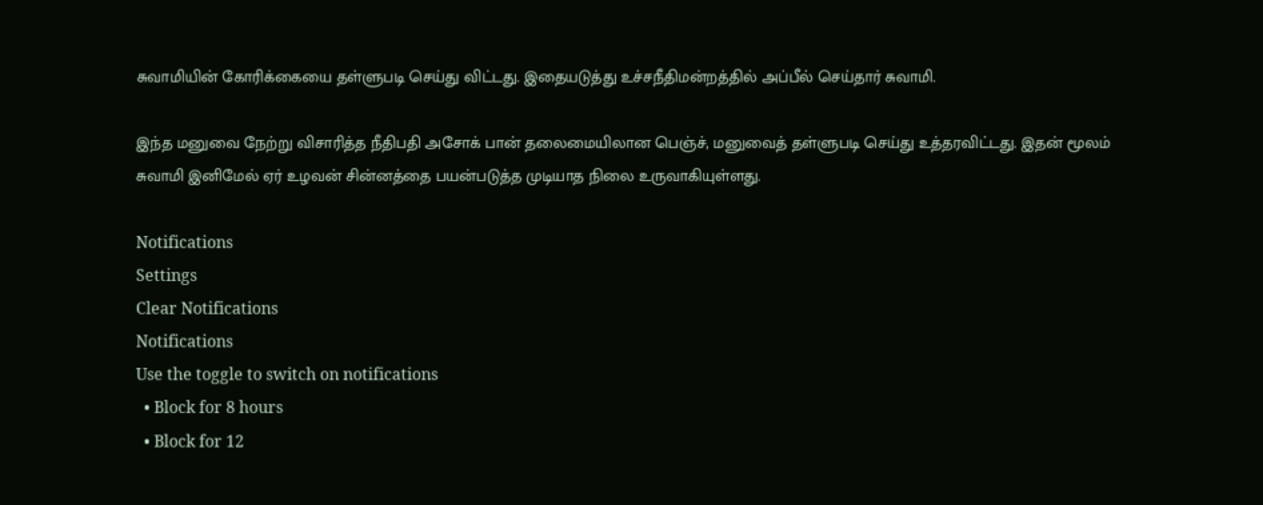சுவாமியின் கோரிக்கையை தள்ளுபடி செய்து விட்டது. இதையடுத்து உச்சநீதிமன்றத்தில் அப்பீல் செய்தார் சுவாமி.

இந்த மனுவை நேற்று விசாரித்த நீதிபதி அசோக் பான் தலைமையிலான பெஞ்ச், மனுவைத் தள்ளுபடி செய்து உத்தரவிட்டது. இதன் மூலம் சுவாமி இனிமேல் ஏர் உழவன் சின்னத்தை பயன்படுத்த முடியாத நிலை உருவாகியுள்ளது.

Notifications
Settings
Clear Notifications
Notifications
Use the toggle to switch on notifications
  • Block for 8 hours
  • Block for 12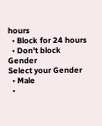hours
  • Block for 24 hours
  • Don't block
Gender
Select your Gender
  • Male
  •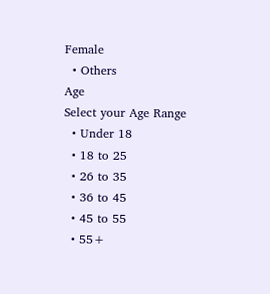Female
  • Others
Age
Select your Age Range
  • Under 18
  • 18 to 25
  • 26 to 35
  • 36 to 45
  • 45 to 55
  • 55+